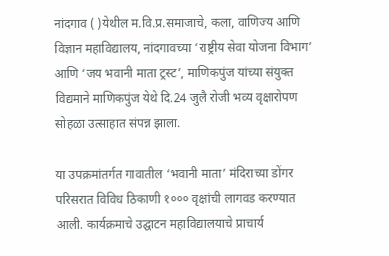नांदगाव ( )येथील म.वि.प्र.समाजाचे, कला, वाणिज्य आणि विज्ञान महाविद्यालय, नांदगावच्या ‘राष्ट्रीय सेवा योजना विभाग’ आणि ‘जय भवानी माता ट्रस्ट’, माणिकपुंज यांच्या संयुक्त विद्यमाने माणिकपुंज येथे दि.24 जुलै रोजी भव्य वृक्षारोपण सोहळा उत्साहात संपन्न झाला.

या उपक्रमांतर्गत गावातील ‘भवानी माता’ मंदिराच्या डोंगर परिसरात विविध ठिकाणी १००० वृक्षांची लागवड करण्यात आली. कार्यक्रमाचे उद्घाटन महाविद्यालयाचे प्राचार्य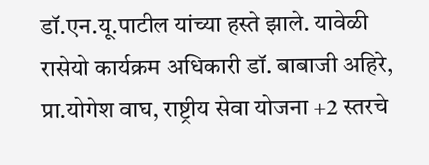डॉ.एन.यू.पाटील यांच्या हस्ते झाले. यावेळी रासेयो कार्यक्रम अधिकारी डॉ. बाबाजी अहिरे, प्रा.योगेश वाघ, राष्ट्रीय सेवा योजना +2 स्तरचे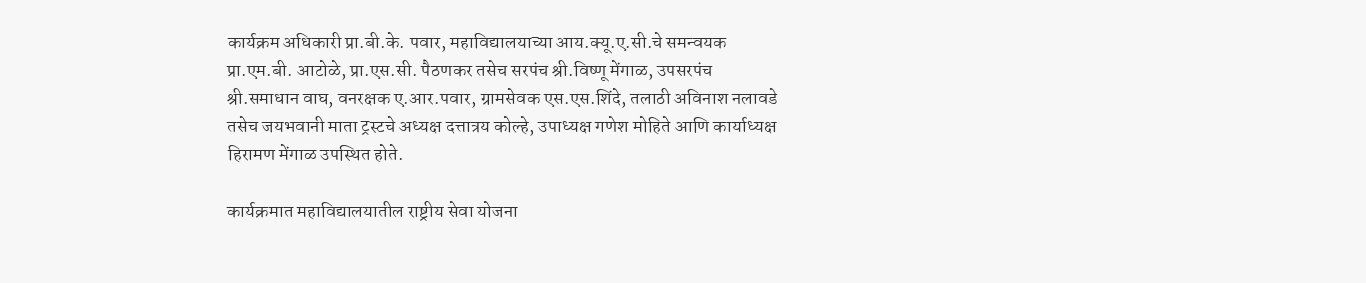कार्यक्रम अधिकारी प्रा.बी.के. पवार, महाविद्यालयाच्या आय.क्यू.ए.सी.चे समन्वयक प्रा.एम.बी. आटोळे, प्रा.एस.सी. पैठणकर तसेच सरपंच श्री.विष्णू मेंगाळ, उपसरपंच श्री.समाधान वाघ, वनरक्षक ए.आर.पवार, ग्रामसेवक एस.एस.शिंदे, तलाठी अविनाश नलावडे तसेच जयभवानी माता ट्रस्टचे अध्यक्ष दत्तात्रय कोल्हे, उपाध्यक्ष गणेश मोहिते आणि कार्याध्यक्ष हिरामण मेंगाळ उपस्थित होते.

कार्यक्रमात महाविद्यालयातील राष्ट्रीय सेवा योजना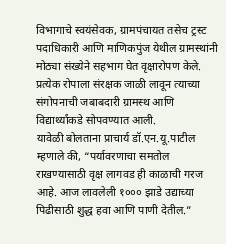विभागाचे स्वयंसेवक, ग्रामपंचायत तसेच ट्रस्ट पदाधिकारी आणि माणिकपुंज येथील ग्रामस्थांनी मोठ्या संख्येने सहभाग घेत वृक्षारोपण केले. प्रत्येक रोपाला संरक्षक जाळी लावून त्याच्या संगोपनाची जबाबदारी ग्रामस्थ आणि विद्यार्थ्यांकडे सोपवण्यात आली.
यावेळी बोलताना प्राचार्य डॉ.एन.यू.पाटील म्हणाले की, “पर्यावरणाचा समतोल राखण्यासाठी वृक्ष लागवड ही काळाची गरज आहे. आज लावलेली १००० झाडे उद्याच्या पिढीसाठी शुद्ध हवा आणि पाणी देतील.”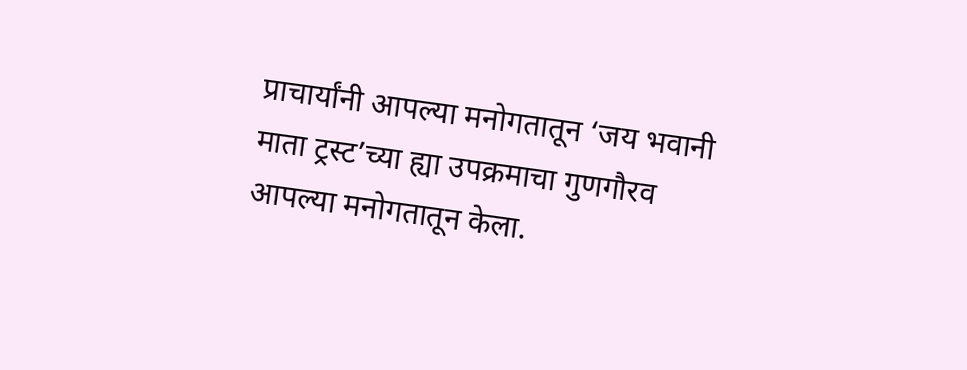प्राचार्यांनी आपल्या मनोगतातून ‘जय भवानी माता ट्रस्ट’च्या ह्या उपक्रमाचा गुणगौरव आपल्या मनोगतातून केला.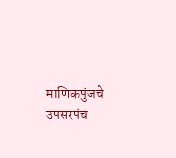माणिकपुंजचे उपसरपंच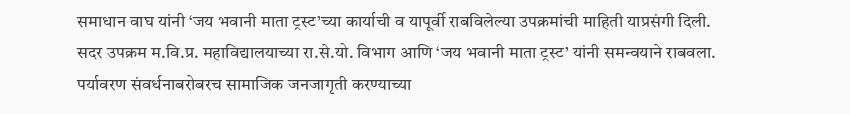समाधान वाघ यांनी ‘जय भवानी माता ट्रस्ट’च्या कार्याची व यापूर्वी राबविलेल्या उपक्रमांची माहिती याप्रसंगी दिली.
सदर उपक्रम म.वि.प्र. महाविद्यालयाच्या रा.से.यो. विभाग आणि ‘जय भवानी माता ट्रस्ट’ यांनी समन्वयाने राबवला. पर्यावरण संवर्धनाबरोबरच सामाजिक जनजागृती करण्याच्या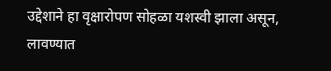उद्देशाने हा वृक्षारोपण सोहळा यशस्वी झाला असून, लावण्यात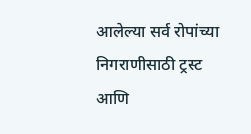आलेल्या सर्व रोपांच्या निगराणीसाठी ट्रस्ट आणि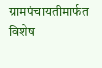ग्रामपंचायतीमार्फत विशेष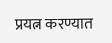प्रयत्न करण्यात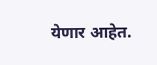येणार आहेत.